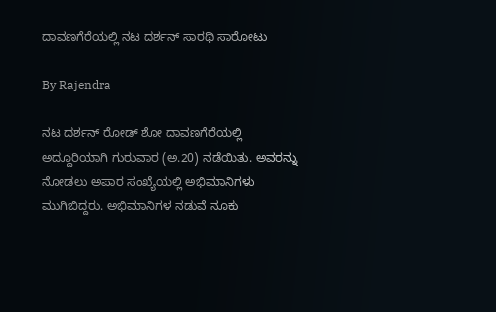ದಾವಣಗೆರೆಯಲ್ಲಿ ನಟ ದರ್ಶನ್ ಸಾರಥಿ ಸಾರೋಟು

By Rajendra

ನಟ ದರ್ಶನ್ ರೋಡ್ ಶೋ ದಾವಣಗೆರೆಯಲ್ಲಿ ಅದ್ದೂರಿಯಾಗಿ ಗುರುವಾರ (ಅ.20) ನಡೆಯಿತು. ಅವರನ್ನು ನೋಡಲು ಅಪಾರ ಸಂಖ್ಯೆಯಲ್ಲಿ ಅಭಿಮಾನಿಗಳು ಮುಗಿಬಿದ್ದರು. ಅಭಿಮಾನಿಗಳ ನಡುವೆ ನೂಕು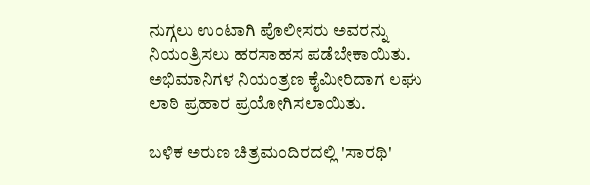ನುಗ್ಗಲು ಉಂಟಾಗಿ ಪೊಲೀಸರು ಅವರನ್ನು ನಿಯಂತ್ರಿಸಲು ಹರಸಾಹಸ ಪಡೆಬೇಕಾಯಿತು. ಅಭಿಮಾನಿಗಳ ನಿಯಂತ್ರಣ ಕೈಮೀರಿದಾಗ ಲಘು ಲಾಠಿ ಪ್ರಹಾರ ಪ್ರಯೋಗಿಸಲಾಯಿತು.

ಬಳಿಕ ಅರುಣ ಚಿತ್ರಮಂದಿರದಲ್ಲಿ 'ಸಾರಥಿ'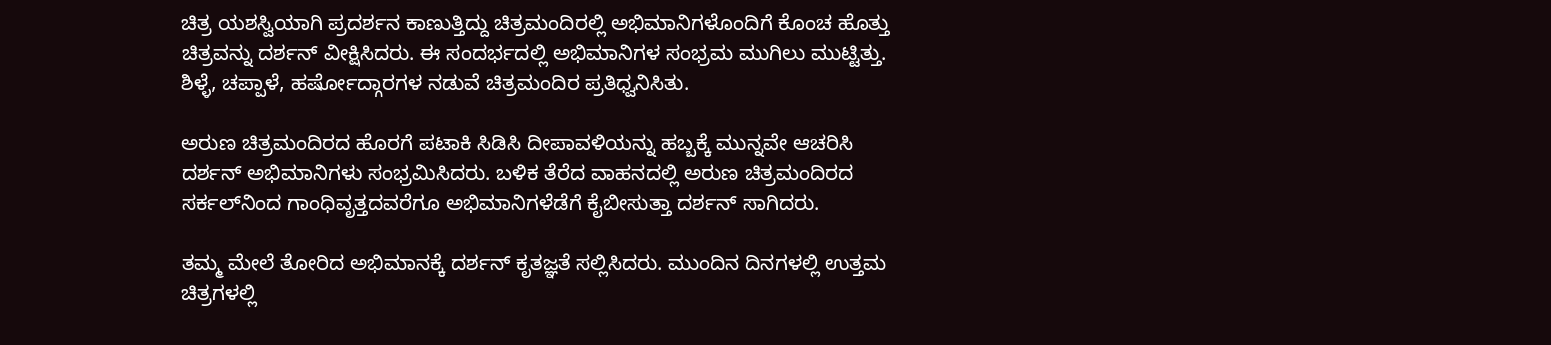ಚಿತ್ರ ಯಶಸ್ವಿಯಾಗಿ ಪ್ರದರ್ಶನ ಕಾಣುತ್ತಿದ್ದು ಚಿತ್ರಮಂದಿರಲ್ಲಿ ಅಭಿಮಾನಿಗಳೊಂದಿಗೆ ಕೊಂಚ ಹೊತ್ತು ಚಿತ್ರವನ್ನು ದರ್ಶನ್ ವೀಕ್ಷಿಸಿದರು. ಈ ಸಂದರ್ಭದಲ್ಲಿ ಅಭಿಮಾನಿಗಳ ಸಂಭ್ರಮ ಮುಗಿಲು ಮುಟ್ಟಿತ್ತು. ಶಿಳ್ಳೆ, ಚಪ್ಪಾಳೆ, ಹರ್ಷೋದ್ಗಾರಗಳ ನಡುವೆ ಚಿತ್ರಮಂದಿರ ಪ್ರತಿಧ್ವನಿಸಿತು.

ಅರುಣ ಚಿತ್ರಮಂದಿರದ ಹೊರಗೆ ಪಟಾಕಿ ಸಿಡಿಸಿ ದೀಪಾವಳಿಯನ್ನು ಹಬ್ಬಕ್ಕೆ ಮುನ್ನವೇ ಆಚರಿಸಿ ದರ್ಶನ್ ಅಭಿಮಾನಿಗಳು ಸಂಭ್ರಮಿಸಿದರು. ಬಳಿಕ ತೆರೆದ ವಾಹನದಲ್ಲಿ ಅರುಣ ಚಿತ್ರಮಂದಿರದ ಸರ್ಕಲ್‌ನಿಂದ ಗಾಂಧಿವೃತ್ತದವರೆಗೂ ಅಭಿಮಾನಿಗಳೆಡೆಗೆ ಕೈಬೀಸುತ್ತಾ ದರ್ಶನ್ ಸಾಗಿದರು.

ತಮ್ಮ ಮೇಲೆ ತೋರಿದ ಅಭಿಮಾನಕ್ಕೆ ದರ್ಶನ್ ಕೃತಜ್ಞತೆ ಸಲ್ಲಿಸಿದರು. ಮುಂದಿನ ದಿನಗಳಲ್ಲಿ ಉತ್ತಮ ಚಿತ್ರಗಳಲ್ಲಿ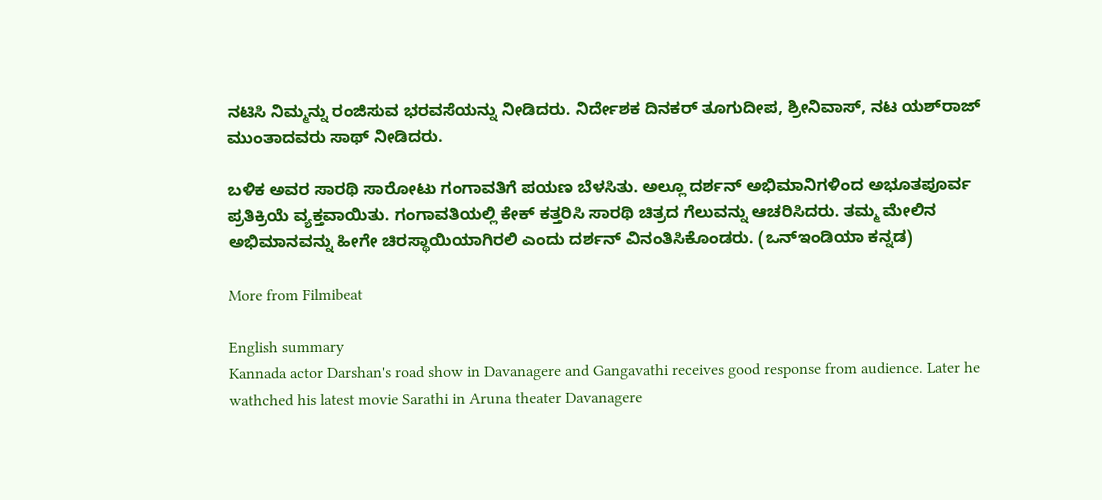ನಟಿಸಿ ನಿಮ್ಮನ್ನು ರಂಜಿಸುವ ಭರವಸೆಯನ್ನು ನೀಡಿದರು. ನಿರ್ದೇಶಕ ದಿನಕರ್ ತೂಗುದೀಪ, ಶ್ರೀನಿವಾಸ್, ನಟ ಯಶ್‌ರಾಜ್ ಮುಂತಾದವರು ಸಾಥ್ ನೀಡಿದರು.

ಬಳಿಕ ಅವರ ಸಾರಥಿ ಸಾರೋಟು ಗಂಗಾವತಿಗೆ ಪಯಣ ಬೆಳಸಿತು. ಅಲ್ಲೂ ದರ್ಶನ್ ಅಭಿಮಾನಿಗಳಿಂದ ಅಭೂತಪೂರ್ವ ಪ್ರತಿಕ್ರಿಯೆ ವ್ಯಕ್ತವಾಯಿತು. ಗಂಗಾವತಿಯಲ್ಲಿ ಕೇಕ್ ಕತ್ತರಿಸಿ ಸಾರಥಿ ಚಿತ್ರದ ಗೆಲುವನ್ನು ಆಚರಿಸಿದರು. ತಮ್ಮ ಮೇಲಿನ ಅಭಿಮಾನವನ್ನು ಹೀಗೇ ಚಿರಸ್ಥಾಯಿಯಾಗಿರಲಿ ಎಂದು ದರ್ಶನ್ ವಿನಂತಿಸಿಕೊಂಡರು. (ಒನ್‌ಇಂಡಿಯಾ ಕನ್ನಡ)

More from Filmibeat

English summary
Kannada actor Darshan's road show in Davanagere and Gangavathi receives good response from audience. Later he wathched his latest movie Sarathi in Aruna theater Davanagere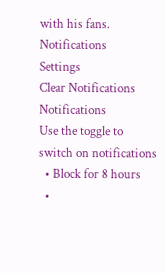with his fans.
Notifications
Settings
Clear Notifications
Notifications
Use the toggle to switch on notifications
  • Block for 8 hours
  •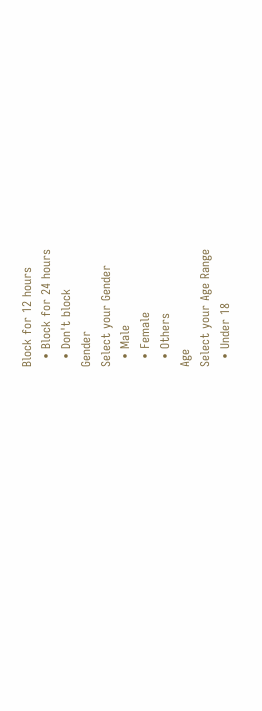Block for 12 hours
  • Block for 24 hours
  • Don't block
Gender
Select your Gender
  • Male
  • Female
  • Others
Age
Select your Age Range
  • Under 18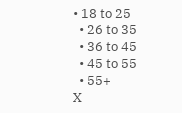• 18 to 25
  • 26 to 35
  • 36 to 45
  • 45 to 55
  • 55+
X